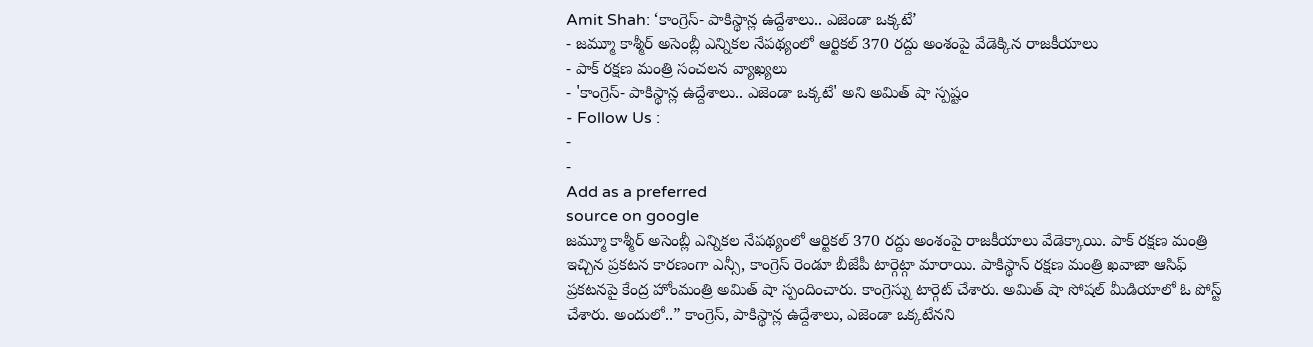Amit Shah: ‘కాంగ్రెస్- పాకిస్థాన్ల ఉద్దేశాలు.. ఎజెండా ఒక్కటే’
- జమ్మూ కాశ్మీర్ అసెంబ్లీ ఎన్నికల నేపథ్యంలో ఆర్టికల్ 370 రద్దు అంశంపై వేడెక్కిన రాజకీయాలు
- పాక్ రక్షణ మంత్రి సంచలన వ్యాఖ్యలు
- 'కాంగ్రెస్- పాకిస్థాన్ల ఉద్దేశాలు.. ఎజెండా ఒక్కటే' అని అమిత్ షా స్పష్టం
- Follow Us :
-
-
Add as a preferred
source on google
జమ్మూ కాశ్మీర్ అసెంబ్లీ ఎన్నికల నేపథ్యంలో ఆర్టికల్ 370 రద్దు అంశంపై రాజకీయాలు వేడెక్కాయి. పాక్ రక్షణ మంత్రి ఇచ్చిన ప్రకటన కారణంగా ఎన్సీ, కాంగ్రెస్ రెండూ బీజేపీ టార్గెట్గా మారాయి. పాకిస్థాన్ రక్షణ మంత్రి ఖవాజా ఆసిఫ్ ప్రకటనపై కేంద్ర హోంమంత్రి అమిత్ షా స్పందించారు. కాంగ్రెస్ను టార్గెట్ చేశారు. అమిత్ షా సోషల్ మీడియాలో ఓ పోస్ట్ చేశారు. అందులో..” కాంగ్రెస్, పాకిస్థాన్ల ఉద్దేశాలు, ఎజెండా ఒక్కటేనని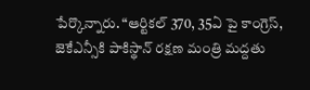పేర్కొన్నారు. “ఆర్టికల్ 370, 35ఏ పై కాంగ్రెస్, జెకేఎన్సీకి పాకిస్థాన్ రక్షణ మంత్రి మద్దతు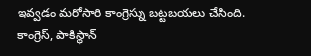ఇవ్వడం మరోసారి కాంగ్రెస్ను బట్టబయలు చేసింది. కాంగ్రెస్, పాకిస్థాన్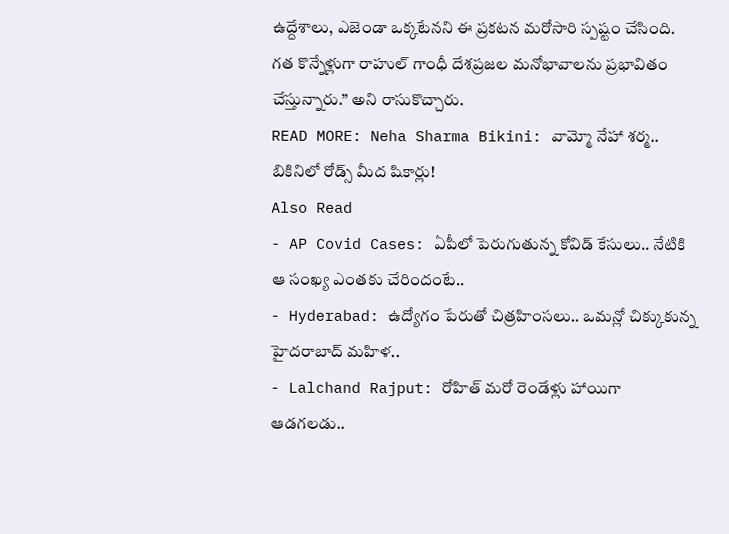ఉద్దేశాలు, ఎజెండా ఒక్కటేనని ఈ ప్రకటన మరోసారి స్పష్టం చేసింది. గత కొన్నేళ్లుగా రాహుల్ గాంధీ దేశప్రజల మనోభావాలను ప్రభావితం చేస్తున్నారు.” అని రాసుకొచ్చారు.
READ MORE: Neha Sharma Bikini: వామ్మో నేహా శర్మ.. బికినిలో రోడ్స్ మీద షికార్లు!
Also Read
- AP Covid Cases: ఏపీలో పెరుగుతున్న కోవిడ్ కేసులు.. నేటికి ఆ సంఖ్య ఎంతకు చేరిందంటే..
- Hyderabad: ఉద్యోగం పేరుతో చిత్రహింసలు.. ఒమన్లో చిక్కుకున్న హైదరాబాద్ మహిళ..
- Lalchand Rajput: రోహిత్ మరో రెండేళ్లు హాయిగా ఆడగలడు..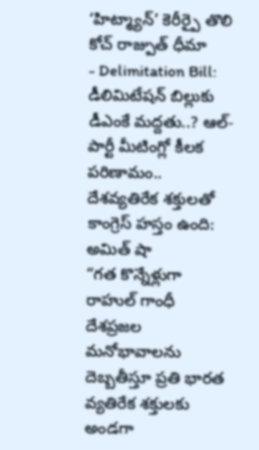‘హిట్మ్యాన్’ కెరీర్పై తొలి కోచ్ రాజ్పుత్ ధీమా
- Delimitation Bill: డీలిమిటేషన్ బిల్లుకు డీఎంకే మద్దతు..? ఆల్-పార్టీ మీటింగ్లో కీలక పరిణామం..
దేశవ్యతిరేక శక్తులతో కాంగ్రెస్ హస్తం ఉంది: అమిత్ షా
“గత కొన్నేళ్లుగా రాహుల్ గాంధీ దేశప్రజల మనోభావాలను దెబ్బతీస్తూ ప్రతి భారత వ్యతిరేక శక్తులకు అండగా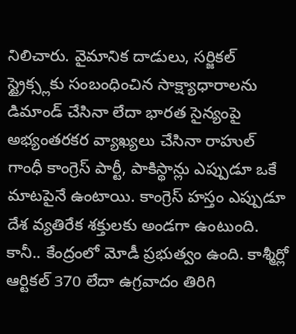నిలిచారు. వైమానిక దాడులు, సర్జికల్ స్ట్రైక్స్లకు సంబంధించిన సాక్ష్యాధారాలను డిమాండ్ చేసినా లేదా భారత సైన్యంపై అభ్యంతరకర వ్యాఖ్యలు చేసినా రాహుల్ గాంధీ కాంగ్రెస్ పార్టీ, పాకిస్థాన్లు ఎప్పుడూ ఒకే మాటపైనే ఉంటాయి. కాంగ్రెస్ హస్తం ఎప్పుడూ దేశ వ్యతిరేక శక్తులకు అండగా ఉంటుంది. కానీ.. కేంద్రంలో మోడీ ప్రభుత్వం ఉంది. కాశ్మీర్లో ఆర్టికల్ 370 లేదా ఉగ్రవాదం తిరిగి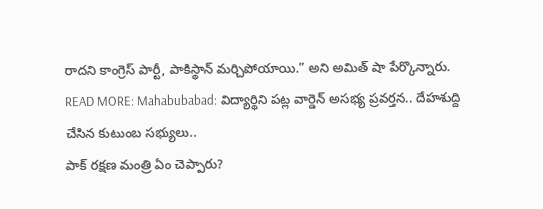రాదని కాంగ్రెస్ పార్టీ, పాకిస్థాన్ మర్చిపోయాయి.” అని అమిత్ షా పేర్కొన్నారు.
READ MORE: Mahabubabad: విద్యార్థిని పట్ల వార్డెన్ అసభ్య ప్రవర్తన.. దేహశుద్ది చేసిన కుటుంబ సభ్యులు..
పాక్ రక్షణ మంత్రి ఏం చెప్పారు?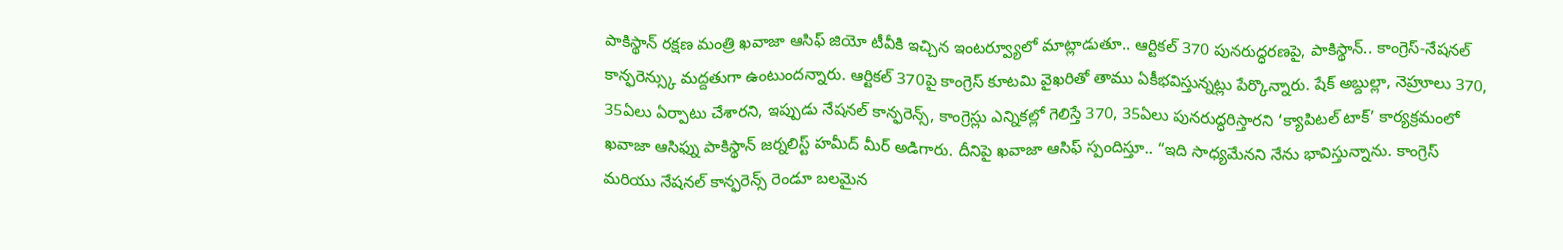పాకిస్థాన్ రక్షణ మంత్రి ఖవాజా ఆసిఫ్ జియో టీవీకి ఇచ్చిన ఇంటర్వ్యూలో మాట్లాడుతూ.. ఆర్టికల్ 370 పునరుద్ధరణపై, పాకిస్థాన్.. కాంగ్రెస్-నేషనల్ కాన్ఫరెన్స్కు మద్దతుగా ఉంటుందన్నారు. ఆర్టికల్ 370పై కాంగ్రెస్ కూటమి వైఖరితో తాము ఏకీభవిస్తున్నట్లు పేర్కొన్నారు. షేక్ అబ్దుల్లా, నెహ్రూలు 370, 35ఏలు ఏర్పాటు చేశారని, ఇప్పుడు నేషనల్ కాన్ఫరెన్స్, కాంగ్రెస్లు ఎన్నికల్లో గెలిస్తే 370, 35ఏలు పునరుద్ధరిస్తారని ‘క్యాపిటల్ టాక్’ కార్యక్రమంలో ఖవాజా ఆసిఫ్ను పాకిస్థాన్ జర్నలిస్ట్ హమీద్ మీర్ అడిగారు. దీనిపై ఖవాజా ఆసిఫ్ స్పందిస్తూ.. “ఇది సాధ్యమేనని నేను భావిస్తున్నాను. కాంగ్రెస్ మరియు నేషనల్ కాన్ఫరెన్స్ రెండూ బలమైన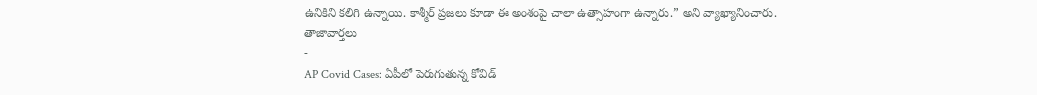ఉనికిని కలిగి ఉన్నాయి. కాశ్మీర్ ప్రజలు కూడా ఈ అంశంపై చాలా ఉత్సాహంగా ఉన్నారు.” అని వ్యాఖ్యానించారు.
తాజావార్తలు
-
AP Covid Cases: ఏపీలో పెరుగుతున్న కోవిడ్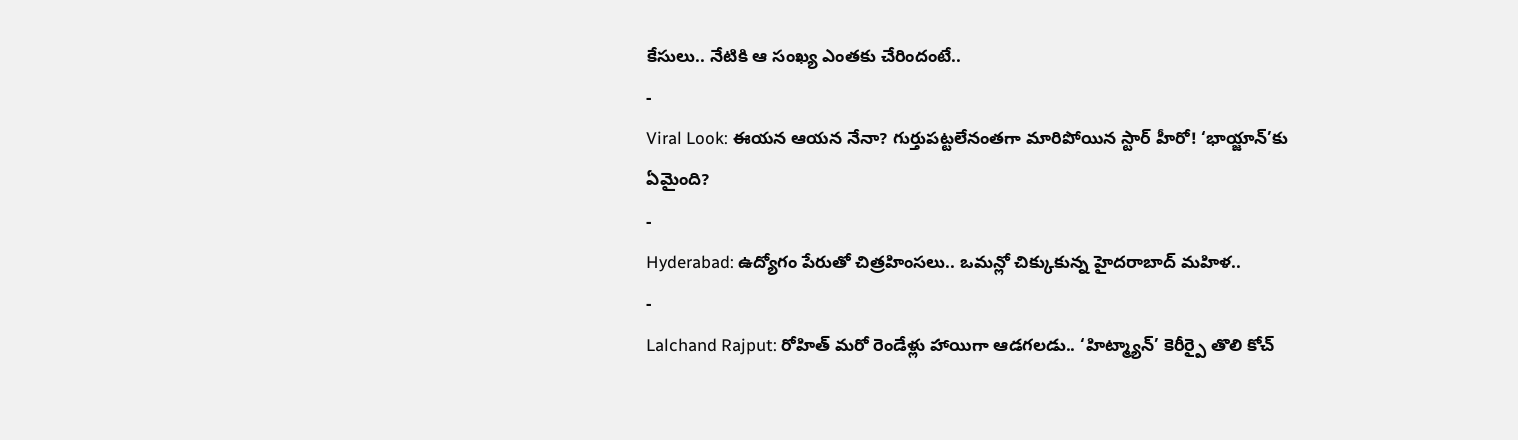కేసులు.. నేటికి ఆ సంఖ్య ఎంతకు చేరిందంటే..
-
Viral Look: ఈయన ఆయన నేనా? గుర్తుపట్టలేనంతగా మారిపోయిన స్టార్ హీరో! ‘భాయ్జాన్’కు ఏమైంది?
-
Hyderabad: ఉద్యోగం పేరుతో చిత్రహింసలు.. ఒమన్లో చిక్కుకున్న హైదరాబాద్ మహిళ..
-
Lalchand Rajput: రోహిత్ మరో రెండేళ్లు హాయిగా ఆడగలడు.. ‘హిట్మ్యాన్’ కెరీర్పై తొలి కోచ్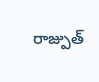రాజ్పుత్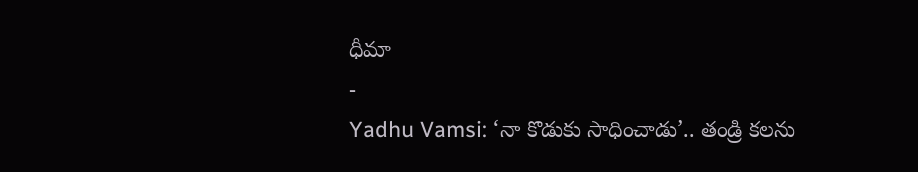ధీమా
-
Yadhu Vamsi: ‘నా కొడుకు సాధించాడు’.. తండ్రి కలను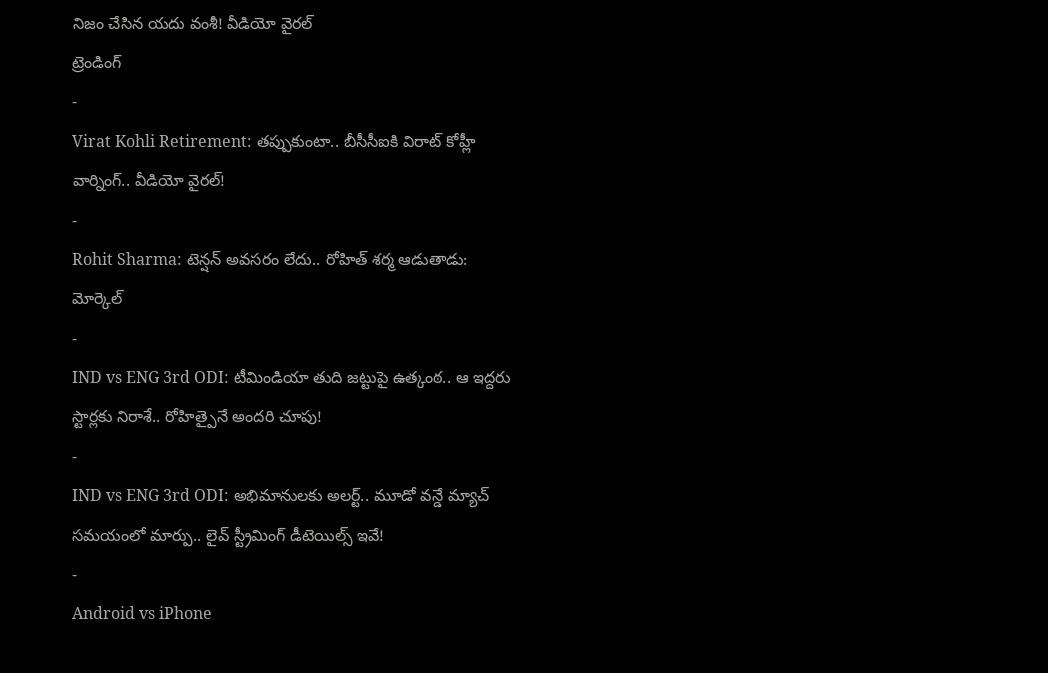నిజం చేసిన యదు వంశీ! వీడియో వైరల్
ట్రెండింగ్
-
Virat Kohli Retirement: తప్పుకుంటా.. బీసీసీఐకి విరాట్ కోహ్లీ వార్నింగ్.. వీడియో వైరల్!
-
Rohit Sharma: టెన్షన్ అవసరం లేదు.. రోహిత్ శర్మ ఆడుతాడు: మోర్కెల్
-
IND vs ENG 3rd ODI: టీమిండియా తుది జట్టుపై ఉత్కంఠ.. ఆ ఇద్దరు స్టార్లకు నిరాశే.. రోహిత్పైనే అందరి చూపు!
-
IND vs ENG 3rd ODI: అభిమానులకు అలర్ట్.. మూడో వన్డే మ్యాచ్ సమయంలో మార్పు.. లైవ్ స్ట్రీమింగ్ డీటెయిల్స్ ఇవే!
-
Android vs iPhone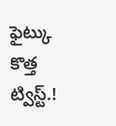ఫైట్కు కొత్త ట్విస్ట్.!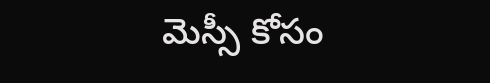మెస్సీ కోసం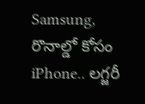Samsung, రొనాల్డో కోసం iPhone.. లగ్జరీ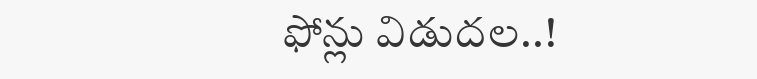ఫోన్లు విడుదల..!